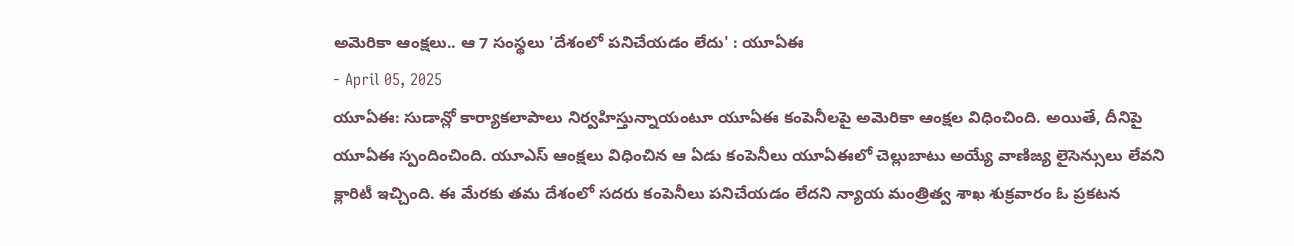అమెరికా ఆంక్షలు.. ఆ 7 సంస్థలు 'దేశంలో పనిచేయడం లేదు' : యూఏఈ
- April 05, 2025
యూఏఈ: సుడాన్లో కార్యాకలాపాలు నిర్వహిస్తున్నాయంటూ యూఏఈ కంపెనీలపై అమెరికా ఆంక్షల విధించింది. అయితే, దీనిపై యూఏఈ స్పందించింది. యూఎస్ ఆంక్షలు విధించిన ఆ ఏడు కంపెనీలు యూఏఈలో చెల్లుబాటు అయ్యే వాణిజ్య లైసెన్సులు లేవని క్లారిటీ ఇచ్చింది. ఈ మేరకు తమ దేశంలో సదరు కంపెనీలు పనిచేయడం లేదని న్యాయ మంత్రిత్వ శాఖ శుక్రవారం ఓ ప్రకటన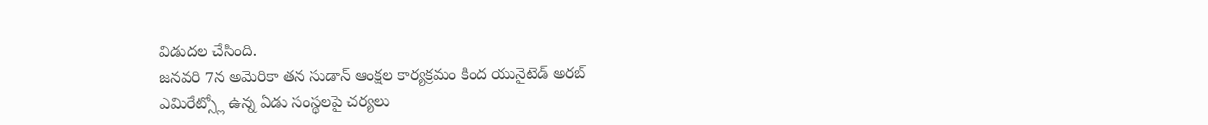విడుదల చేసింది.
జనవరి 7న అమెరికా తన సుడాన్ ఆంక్షల కార్యక్రమం కింద యునైటెడ్ అరబ్ ఎమిరేట్స్లో ఉన్న ఏడు సంస్థలపై చర్యలు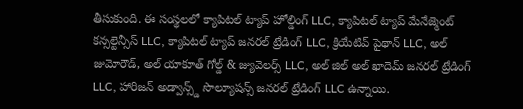తీసుకుంది. ఈ సంస్థలలో క్యాపిటల్ ట్యాప్ హోల్డింగ్ LLC, క్యాపిటల్ ట్యాప్ మేనేజ్మెంట్ కన్సల్టెన్సీస్ LLC, క్యాపిటల్ ట్యాప్ జనరల్ ట్రేడింగ్ LLC, క్రియేటివ్ పైథాన్ LLC, అల్ జుమోరౌడ్, అల్ యాకూత్ గోల్డ్ & జ్యువెలర్స్ LLC, అల్ జిల్ అల్ ఖాదెమ్ జనరల్ ట్రేడింగ్ LLC, హారిజన్ అడ్వాన్స్డ్ సొల్యూషన్స్ జనరల్ ట్రేడింగ్ LLC ఉన్నాయి.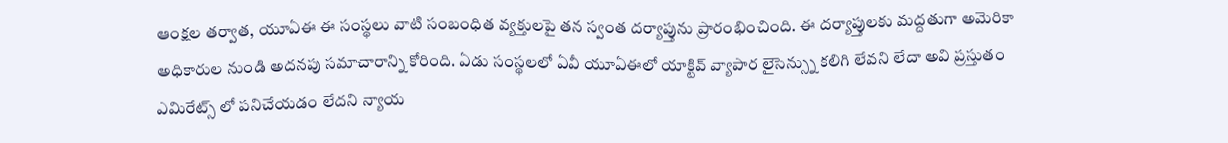ఆంక్షల తర్వాత, యూఏఈ ఈ సంస్థలు వాటి సంబంధిత వ్యక్తులపై తన స్వంత దర్యాప్తును ప్రారంభించింది. ఈ దర్యాప్తులకు మద్దతుగా అమెరికా అధికారుల నుండి అదనపు సమాచారాన్ని కోరింది. ఏడు సంస్థలలో ఏవీ యూఏఈలో యాక్టివ్ వ్యాపార లైసెన్స్ను కలిగి లేవని లేదా అవి ప్రస్తుతం ఎమిరేట్స్ లో పనిచేయడం లేదని న్యాయ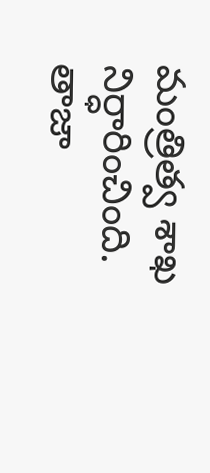మంత్రిత్వ శాఖ నిర్ధారించింది.
తాజా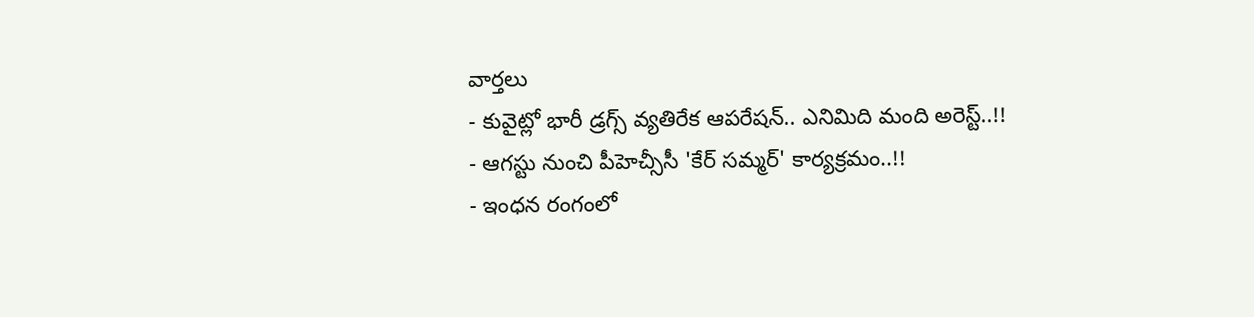వార్తలు
- కువైట్లో భారీ డ్రగ్స్ వ్యతిరేక ఆపరేషన్.. ఎనిమిది మంది అరెస్ట్..!!
- ఆగస్టు నుంచి పీహెచ్సీసీ 'కేర్ సమ్మర్' కార్యక్రమం..!!
- ఇంధన రంగంలో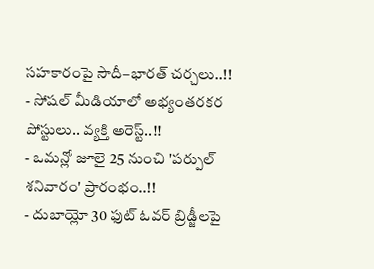సహకారంపై సౌదీ–భారత్ చర్చలు..!!
- సోషల్ మీడియాలో అభ్యంతరకర పోస్టులు.. వ్యక్తి అరెస్ట్..!!
- ఒమన్లో జూలై 25 నుంచి 'పర్పుల్ శనివారం' ప్రారంభం..!!
- దుబాయ్లో 30 ఫుట్ ఓవర్ బ్రిడ్జీలపై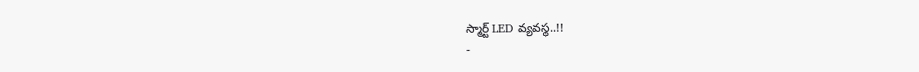స్మార్ట్ LED వ్యవస్థ..!!
-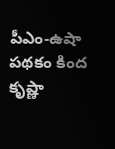పీఎం-ఉషా పథకం కింద కృష్ణా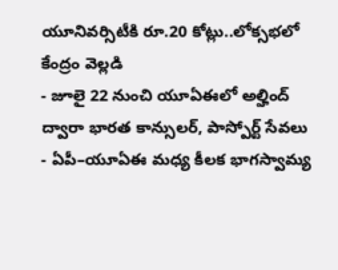యూనివర్సిటీకి రూ.20 కోట్లు..లోక్సభలో కేంద్రం వెల్లడి
- జూలై 22 నుంచి యూఏఈలో అల్హింద్ ద్వారా భారత కాన్సులర్, పాస్పోర్ట్ సేవలు
- ఏపీ–యూఏఈ మధ్య కీలక భాగస్వామ్య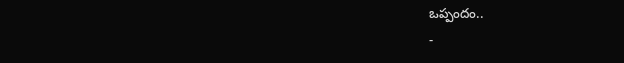ఒప్పందం..
-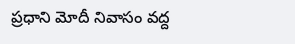ప్రధాని మోదీ నివాసం వద్ద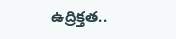ఉద్రిక్తత..